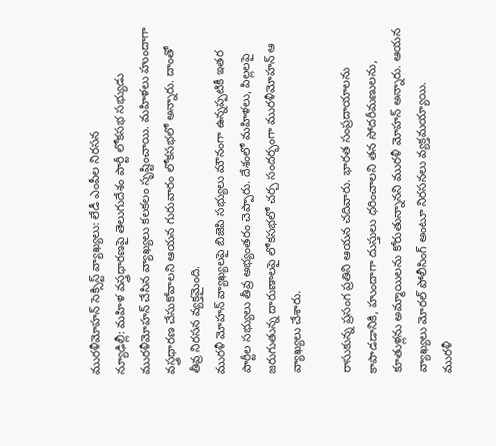మురళీమోహన్ సెక్సిస్ట్ వ్యాఖ్యలు: లేడీ ఎంపీల నిరసన
న్యూఢిల్లీ: మహిళ వస్త్రధారణపై తెలుగుదేశం పార్టీ లోకసభ సభ్యుడు మురళీమోహన్ చేసిన వ్యాఖ్యలు కలకలం సృష్టించాయి. మహిళలు హుందాగా వస్త్రధారణ చేసుకోవాలని ఆయన గురువారం లోకసభలో అన్నారు. దాంతో తీవ్ర నిరసన వ్యక్తమైంది.
మురళీ మోహన్ వ్యాఖ్యలపై బిజెపి సభ్యులు మౌనంగా ఉన్నప్పటికీ ఇతర పార్టీల సభ్యులు తీవ్ర అభ్యంతరం చెప్పారు. దేశంలో మహిళలు, పిల్లలపై జరుగుతున్న దారుణాలపై లోకసభలో చర్చ సందర్భంగా మురళీమోహన్ ఆ వ్యాఖ్యలు చేశారు.

రాసుకున్న ప్రసంగ ప్రతిని ఆయన చదివారు. భారత సంప్రదాయాలను కాపాడడానికి, హుందాగా దుస్తులు ధరించాలని తన సోదరీమణులను, కూతుళ్లను అమ్మాయిలను కోరుతున్నానని మురళీ మోహన్ అన్నారు. ఆయన వ్యాఖ్యలు మోరల్ పోలీసింగ్ అంటూ నిరసనలు వ్యక్తమయ్యాయి.
మురళీ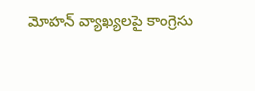మోహన్ వ్యాఖ్యలపై కాంగ్రెసు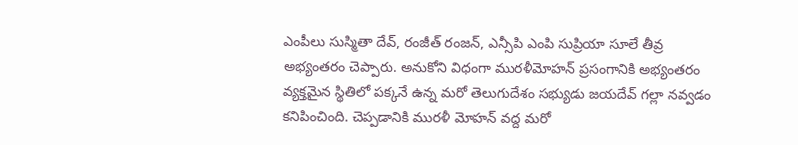ఎంపీలు సుస్మితా దేవ్, రంజీత్ రంజన్, ఎన్సీపి ఎంపి సుప్రియా సూలే తీవ్ర అభ్యంతరం చెప్పారు. అనుకోని విధంగా మురళీమోహన్ ప్రసంగానికి అభ్యంతరం వ్యక్తమైన స్థితిలో పక్కనే ఉన్న మరో తెలుగుదేశం సభ్యుడు జయదేవ్ గల్లా నవ్వడం కనిపించింది. చెప్పడానికి మురళీ మోహన్ వద్ద మరో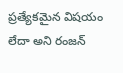ప్రత్యేకమైన విషయం లేదా అని రంజన్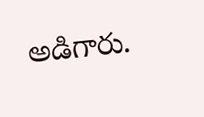అడిగారు.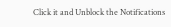Click it and Unblock the Notifications